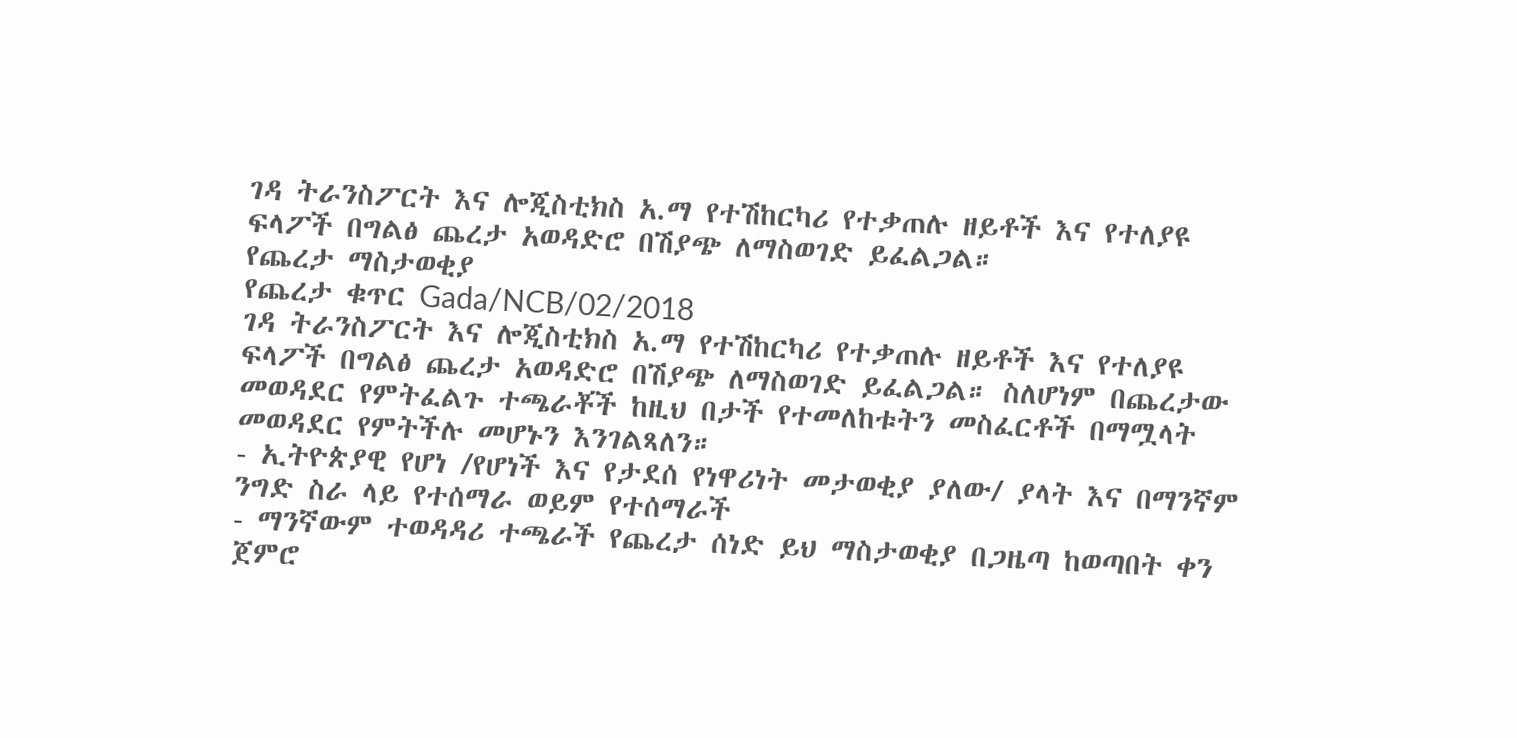ገዳ ትራንስፖርት እና ሎጂስቲክስ አ.ማ የተሽከርካሪ የተቃጠሉ ዘይቶች እና የተለያዩ ፍላፖች በግልፅ ጨረታ አወዳድሮ በሽያጭ ለማስወገድ ይፈልጋል።
የጨረታ ማስታወቂያ
የጨረታ ቁጥር Gada/NCB/02/2018
ገዳ ትራንስፖርት እና ሎጂስቲክስ አ.ማ የተሽከርካሪ የተቃጠሉ ዘይቶች እና የተለያዩ ፍላፖች በግልፅ ጨረታ አወዳድሮ በሽያጭ ለማስወገድ ይፈልጋል። ስለሆነም በጨረታው መወዳደር የምትፈልጉ ተጫራቾች ከዚህ በታች የተመለከቱትን መስፈርቶች በማሟላት መወዳደር የምትችሉ መሆኑን እንገልጻለን።
- ኢትዮጵያዊ የሆነ /የሆነች እና የታደሰ የነዋሪነት መታወቂያ ያለው/ ያላት እና በማንኛም ንግድ ስራ ላይ የተሰማራ ወይም የተሰማራች
- ማንኛውም ተወዳዳሪ ተጫራች የጨረታ ሰነድ ይህ ማስታወቂያ በጋዜጣ ከወጣበት ቀን ጀምሮ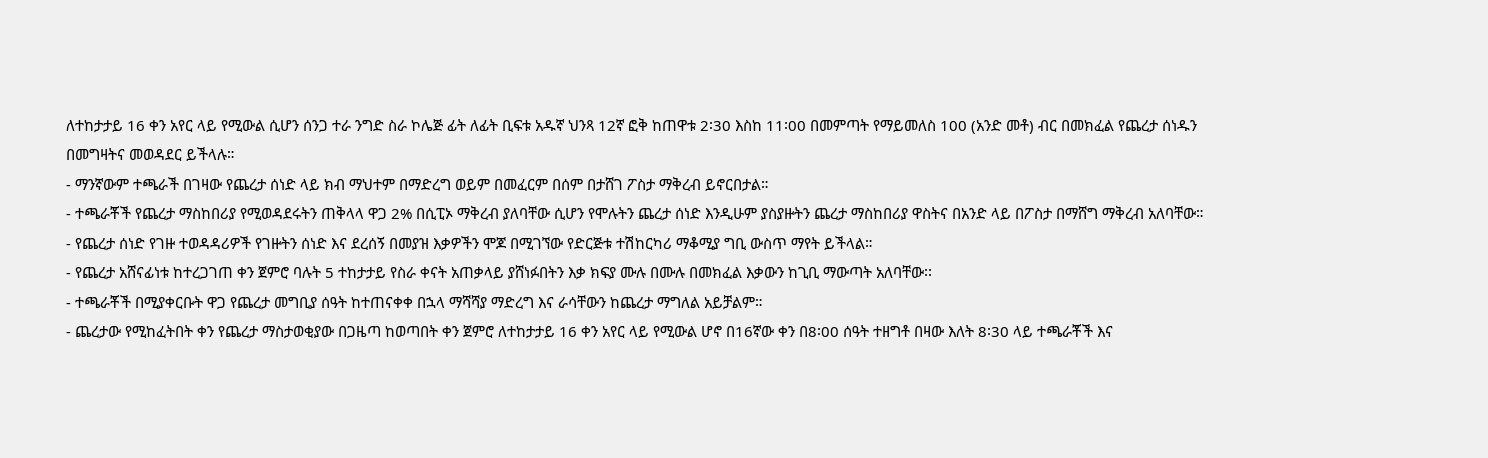ለተከታታይ 16 ቀን አየር ላይ የሚውል ሲሆን ሰንጋ ተራ ንግድ ስራ ኮሌጅ ፊት ለፊት ቢፍቱ አዱኛ ህንጻ 12ኛ ፎቅ ከጠዋቱ 2፡30 እስከ 11፡00 በመምጣት የማይመለስ 100 (አንድ መቶ) ብር በመክፈል የጨረታ ሰነዱን በመግዛትና መወዳደር ይችላሉ።
- ማንኛውም ተጫራች በገዛው የጨረታ ሰነድ ላይ ክብ ማህተም በማድረግ ወይም በመፈርም በሰም በታሸገ ፖስታ ማቅረብ ይኖርበታል።
- ተጫራቾች የጨረታ ማስከበሪያ የሚወዳደሩትን ጠቅላላ ዋጋ 2% በሲፒኦ ማቅረብ ያለባቸው ሲሆን የሞሉትን ጨረታ ሰነድ እንዲሁም ያስያዙትን ጨረታ ማስከበሪያ ዋስትና በአንድ ላይ በፖስታ በማሸግ ማቅረብ አለባቸው።
- የጨረታ ሰነድ የገዙ ተወዳዳሪዎች የገዙትን ሰነድ እና ደረሰኝ በመያዝ እቃዎችን ሞጆ በሚገኘው የድርጅቱ ተሽከርካሪ ማቆሚያ ግቢ ውስጥ ማየት ይችላል።
- የጨረታ አሸናፊነቱ ከተረጋገጠ ቀን ጀምሮ ባሉት 5 ተከታታይ የስራ ቀናት አጠቃላይ ያሸነፉበትን እቃ ክፍያ ሙሉ በሙሉ በመክፈል እቃውን ከጊቢ ማውጣት አለባቸው፡፡
- ተጫራቾች በሚያቀርቡት ዋጋ የጨረታ መግቢያ ሰዓት ከተጠናቀቀ በኋላ ማሻሻያ ማድረግ እና ራሳቸውን ከጨረታ ማግለል አይቻልም።
- ጨረታው የሚከፈትበት ቀን የጨረታ ማስታወቂያው በጋዜጣ ከወጣበት ቀን ጀምሮ ለተከታታይ 16 ቀን አየር ላይ የሚውል ሆኖ በ16ኛው ቀን በ8፡00 ሰዓት ተዘግቶ በዛው እለት 8፡30 ላይ ተጫራቾች እና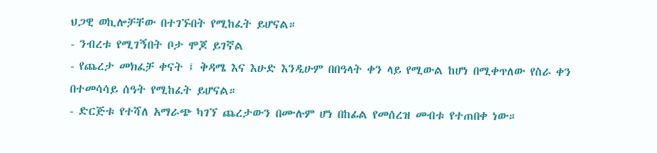ህጋዊ ወኪሎቻቸው በተገኙበት የሚከፈት ይሆናል።
- ንብረቱ የሚገኝበት ቦታ ሞጆ ይገኛል
- የጨረታ መክፈቻ ቀናት ፤ ቅዳሜ እና እሁድ እንዲሁም በበዓላት ቀን ላይ የሚውል ከሆነ በሚቀጥለው የስራ ቀን በተመሳሳይ ሰዓት የሚከፈት ይሆናል።
- ድርጅቱ የተሻለ አማራጭ ካገኘ ጨረታውን በሙሉም ሆነ በከፊል የመሰረዝ መብቱ የተጠበቀ ነው።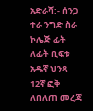አድራሻ:- ሰንጋ ተራ ንግድ ስራ ኮሌጅ ፊት ለፊት ቢፍቱ አዱኛ ህንጻ 12ኛ ፎቅ
ለበለጠ መረጃ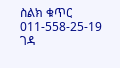ስልክ ቁጥር 011-558-25-19
ገዳ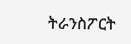ትራንስፖርት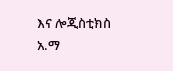እና ሎጂስቲክስ አ.ማ